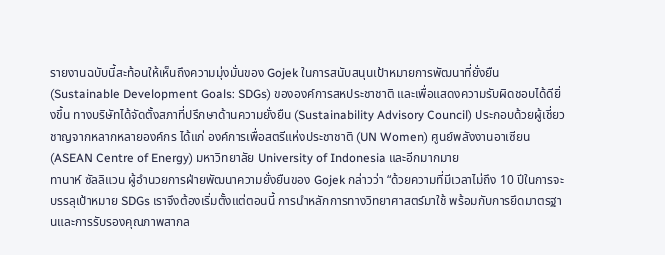รายงานฉบับนี้สะท้อนให้เห็นถึงความมุ่งมั่นของ Gojek ในการสนับสนุนเป้าหมายการพัฒนาที่ยั่งยืน (Sustainable Development Goals: SDGs) ขององค์การสหประชาชาติ และเพื่อแสดงความรับผิดชอบได้ดียิ่งขึ้น ทางบริษัทได้จัดตั้งสภาที่ปรึกษาด้านความยั่งยืน (Sustainability Advisory Council) ประกอบด้วยผู้เชี่ยวชาญจากหลากหลายองค์กร ได้แก่ องค์การเพื่อสตรีแห่งประชาชาติ (UN Women) ศูนย์พลังงานอาเซียน (ASEAN Centre of Energy) มหาวิทยาลัย University of Indonesia และอีกมากมาย
ทานาห์ ซัลลิแวน ผู้อำนวยการฝ่ายพัฒนาความยั่งยืนของ Gojek กล่าวว่า “ด้วยความที่มีเวลาไม่ถึง 10 ปีในการจะบรรลุเป้าหมาย SDGs เราจึงต้องเริ่มตั้งแต่ตอนนี้ การนำหลักการทางวิทยาศาสตร์มาใช้ พร้อมกับการยึดมาตรฐานและการรับรองคุณภาพสากล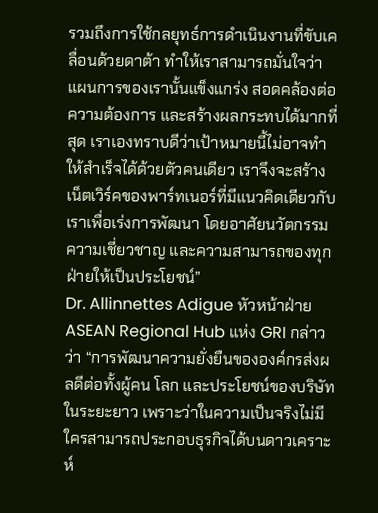รวมถึงการใช้กลยุทธ์การดำเนินงานที่ขับเคลื่อนด้วยดาต้า ทำให้เราสามารถมั่นใจว่าแผนการของเรานั้นแข็งแกร่ง สอดคล้องต่อความต้องการ และสร้างผลกระทบได้มากที่สุด เราเองทราบดีว่าเป้าหมายนี้ไม่อาจทำให้สำเร็จได้ด้วยตัวคนเดียว เราจึงจะสร้างเน็ตเวิร์คของพาร์ทเนอร์ที่มีแนวคิดเดียวกับเราเพื่อเร่งการพัฒนา โดยอาศัยนวัตกรรม ความเชี่ยวชาญ และความสามารถของทุกฝ่ายให้เป็นประโยชน์”
Dr. Allinnettes Adigue หัวหน้าฝ่าย ASEAN Regional Hub แห่ง GRI กล่าวว่า “การพัฒนาความยั่งยืนขององค์กรส่งผลดีต่อทั้งผู้คน โลก และประโยชน์ของบริษัทในระยะยาว เพราะว่าในความเป็นจริงไม่มีใครสามารถประกอบธุรกิจได้บนดาวเคราะห์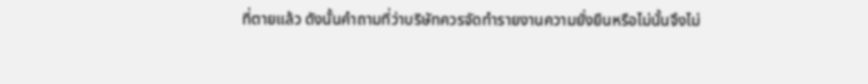ที่ตายแล้ว ดังนั้นคำถามที่ว่าบริษัทควรจัดทำรายงานความยั่งยืนหรือไม่นั้นจึงไม่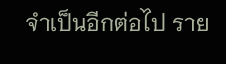จำเป็นอีกต่อไป ราย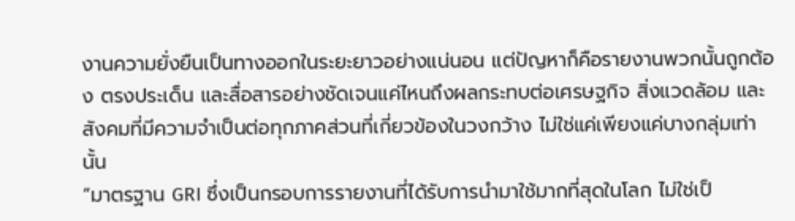งานความยั่งยืนเป็นทางออกในระยะยาวอย่างแน่นอน แต่ปัญหาก็คือรายงานพวกนั้นถูกต้อง ตรงประเด็น และสื่อสารอย่างชัดเจนแค่ไหนถึงผลกระทบต่อเศรษฐกิจ สิ่งแวดล้อม และสังคมที่มีความจำเป็นต่อทุกภาคส่วนที่เกี่ยวข้องในวงกว้าง ไม่ใช่แค่เพียงแค่บางกลุ่มเท่านั้น
“มาตรฐาน GRI ซึ่งเป็นกรอบการรายงานที่ได้รับการนำมาใช้มากที่สุดในโลก ไม่ใช่เป็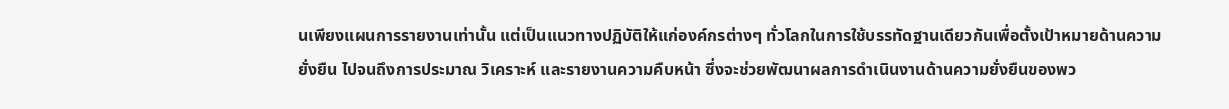นเพียงแผนการรายงานเท่านั้น แต่เป็นแนวทางปฏิบัติให้แก่องค์กรต่างๆ ทั่วโลกในการใช้บรรทัดฐานเดียวกันเพื่อตั้งเป้าหมายด้านความยั่งยืน ไปจนถึงการประมาณ วิเคราะห์ และรายงานความคืบหน้า ซึ่งจะช่วยพัฒนาผลการดำเนินงานด้านความยั่งยืนของพว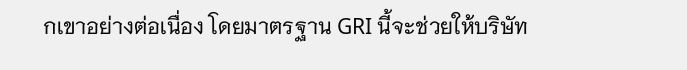กเขาอย่างต่อเนื่อง โดยมาตรฐาน GRI นี้จะช่วยให้บริษัท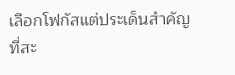เลือกโฟกัสแต่ประเด็นสำคัญที่สะ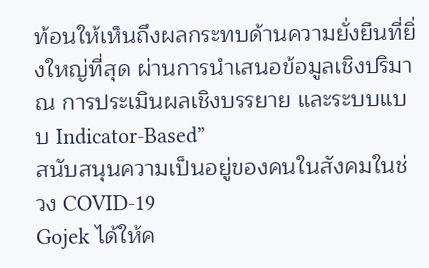ท้อนให้เห็นถึงผลกระทบด้านความยั่งยืนที่ยิ่งใหญ่ที่สุด ผ่านการนำเสนอข้อมูลเชิงปริมาณ การประเมินผลเชิงบรรยาย และระบบแบบ Indicator-Based”
สนับสนุนความเป็นอยู่ของคนในสังคมในช่วง COVID-19
Gojek ได้ให้ค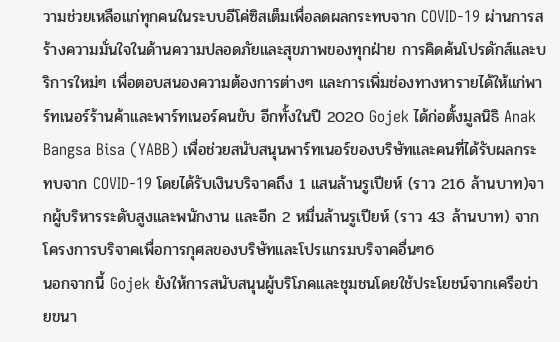วามช่วยเหลือแก่ทุกคนในระบบอีโค่ซิสเต็มเพื่อลดผลกระทบจาก COVID-19 ผ่านการสร้างความมั่นใจในด้านความปลอดภัยและสุขภาพของทุกฝ่าย การคิดค้นโปรดักส์และบริการใหม่ๆ เพื่อตอบสนองความต้องการต่างๆ และการเพิ่มช่องทางหารายได้ให้แก่พาร์ทเนอร์ร้านค้าและพาร์ทเนอร์คนขับ อีกทั้งในปี 2020 Gojek ได้ก่อตั้งมูลนิธิ Anak Bangsa Bisa (YABB) เพื่อช่วยสนับสนุนพาร์ทเนอร์ของบริษัทและคนที่ได้รับผลกระทบจาก COVID-19 โดยได้รับเงินบริจาคถึง 1 แสนล้านรูเปียห์ (ราว 216 ล้านบาท)จากผู้บริหารระดับสูงและพนักงาน และอีก 2 หมื่นล้านรูเปียห์ (ราว 43 ล้านบาท) จากโครงการบริจาคเพื่อการกุศลของบริษัทและโปรแกรมบริจาคอื่นๆ6
นอกจากนี้ Gojek ยังให้การสนับสนุนผู้บริโภคและชุมชนโดยใช้ประโยชน์จากเครือข่ายขนา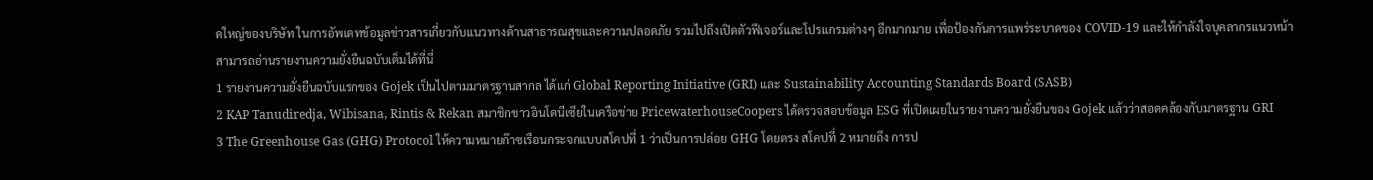ดใหญ่ของบริษัท ในการอัพเดทข้อมูลข่าวสารเกี่ยวกับแนวทางด้านสาธารณสุขและความปลอดภัย รวมไปถึงเปิดตัวฟีเจอร์และโปรแกรมต่างๆ อีกมากมาย เพื่อป้องกันการแพร่ระบาดของ COVID-19 และให้กำลังใจบุคลากรแนวหน้า
สามารถอ่านรายงานความยั่งยืนฉบับเต็มได้ที่นี่
1 รายงานความยั่งยืนฉบับแรกของ Gojek เป็นไปตามมาตรฐานสากล ได้แก่ Global Reporting Initiative (GRI) และ Sustainability Accounting Standards Board (SASB)
2 KAP Tanudiredja, Wibisana, Rintis & Rekan สมาชิกชาวอินโดนีเซียในเครือข่าย PricewaterhouseCoopers ได้ตรวจสอบข้อมูล ESG ที่เปิดเผยในรายงานความยั่งยืนของ Gojek แล้วว่าสอดคล้องกับมาตรฐาน GRI
3 The Greenhouse Gas (GHG) Protocol ให้ความหมายก๊าซเรือนกระจกแบบสโคปที่ 1 ว่าเป็นการปล่อย GHG โดยตรง สโคปที่ 2 หมายถึง การป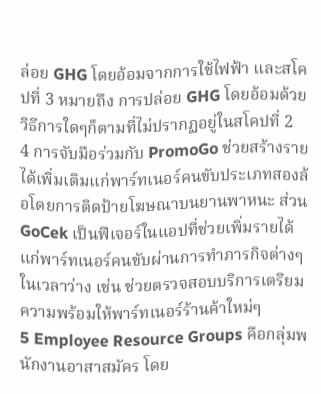ล่อย GHG โดยอ้อมจากการใช้ไฟฟ้า และสโคปที่ 3 หมายถึง การปล่อย GHG โดยอ้อมด้วยวิธีการใดๆก็ตามที่ไม่ปรากฏอยู่ในสโคปที่ 2
4 การจับมือร่วมกับ PromoGo ช่วยสร้างรายได้เพิ่มเติมแก่พาร์ทเนอร์คนขับประเภทสองล้อโดยการติดป้ายโฆษณาบนยานพาหนะ ส่วน GoCek เป็นฟีเจอร์ในแอปที่ช่วยเพิ่มรายได้แก่พาร์ทเนอร์คนขับผ่านการทำภารกิจต่างๆในเวลาว่าง เช่น ช่วยตรวจสอบบริการเตรียมความพร้อมให้พาร์ทเนอร์ร้านค้าใหม่ๆ
5 Employee Resource Groups คือกลุ่มพนักงานอาสาสมัคร โดย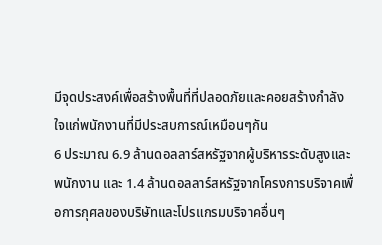มีจุดประสงค์เพื่อสร้างพื้นที่ที่ปลอดภัยและคอยสร้างกำลังใจแก่พนักงานที่มีประสบการณ์เหมือนๆกัน
6 ประมาณ 6.9 ล้านดอลลาร์สหรัฐจากผู้บริหารระดับสูงและพนักงาน และ 1.4 ล้านดอลลาร์สหรัฐจากโครงการบริจาคเพื่อการกุศลของบริษัทและโปรแกรมบริจาคอื่นๆ